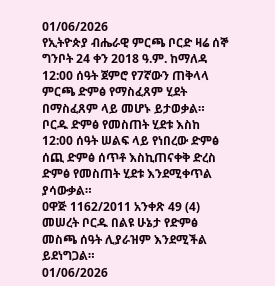01/06/2026
የኢትዮጵያ ብሔራዊ ምርጫ ቦርድ ዛሬ ሰኞ ግንቦት 24 ቀን 2018 ዓ.ም. ከማለዳ 12:00 ሰዓት ጀምሮ የ7ኛውን ጠቅላላ ምርጫ ድምፅ የማስፈጸም ሂደት በማስፈጸም ላይ መሆኑ ይታወቃል። ቦርዱ ድምፅ የመስጠት ሂደቱ እስከ 12:00 ሰዓት ሠልፍ ላይ የነበረው ድምፅ ሰጪ ድምፅ ሰጥቶ እስኪጠናቀቅ ድረስ ድምፅ የመስጠት ሂደቱ እንደሚቀጥል ያሳውቃል።
ዐዋጅ 1162/2011 አንቀጽ 49 (4) መሠረት ቦርዱ በልዩ ሁኔታ የድምፅ መስጫ ሰዓት ሊያራዝም እንደሚችል ይደነግጋል።
01/06/2026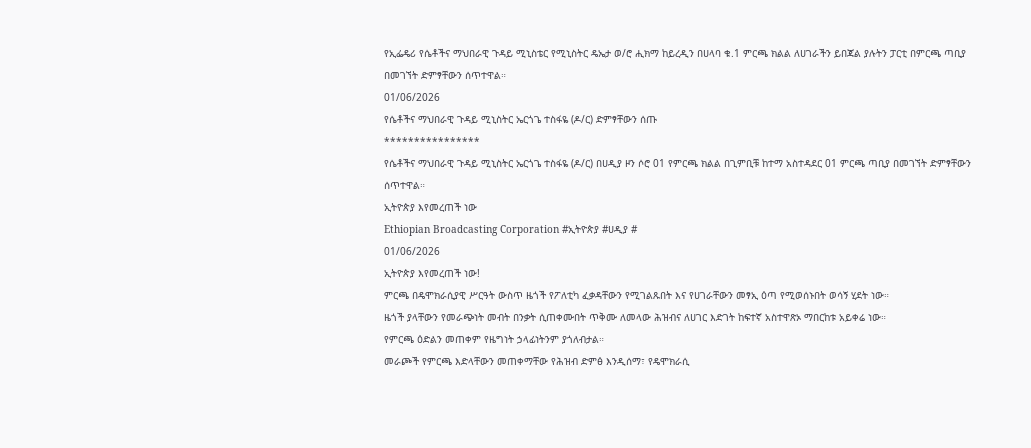የኢፌዴሪ የሴቶችና ማህበራዊ ጉዳይ ሚኒስቴር የሚኒስትር ዴኤታ ወ/ሮ ሒክማ ከይረዲን በሀላባ ቁ.1 ምርጫ ክልል ለሀገራችን ይበጃል ያሉትን ፓርቲ በምርጫ ጣቢያ በመገኘት ድምፃቸውን ሰጥተዋል።
01/06/2026
የሴቶችና ማህበራዊ ጉዳይ ሚኒስትር ኤርጎጌ ተስፋዬ (ዶ/ር) ድምፃቸውን ሰጡ
****************
የሴቶችና ማህበራዊ ጉዳይ ሚኒስትር ኤርጎጌ ተስፋዬ (ዶ/ር) በሀዲያ ዞን ሶሮ 01 የምርጫ ክልል በጊምቢቹ ከተማ አስተዳደር 01 ምርጫ ጣቢያ በመገኘት ድምፃቸውን ሰጥተዋል።
ኢትዮጵያ እየመረጠች ነው
Ethiopian Broadcasting Corporation #ኢትዮጵያ #ሀዲያ #
01/06/2026
ኢትዮጵያ እየመረጠች ነው!
ምርጫ በዴሞክራሲያዊ ሥርዓት ውስጥ ዜጎች የፖለቲካ ፈቃዳቸውን የሚገልጹበት እና የሀገራቸውን መፃኢ ዕጣ የሚወሰኑበት ወሳኝ ሂደት ነው።
ዜጎች ያላቸውን የመራጭነት መብት በንቃት ሲጠቀሙበት ጥቅሙ ለመላው ሕዝብና ለሀገር እድገት ከፍተኛ አስተዋጽኦ ማበርከቱ አይቀሬ ነው።
የምርጫ ዕድልን መጠቀም የዜግነት ኃላፊነትንም ያጎለብታል።
መራጮች የምርጫ እድላቸውን መጠቀማቸው የሕዝብ ድምፅ እንዲሰማ፣ የዴሞክራሲ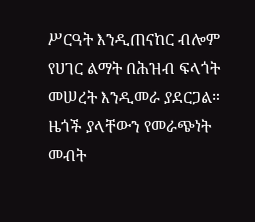ሥርዓት እንዲጠናከር ብሎም የሀገር ልማት በሕዝብ ፍላጎት መሠረት እንዲመራ ያደርጋል።
ዜጎች ያላቸውን የመራጭነት መብት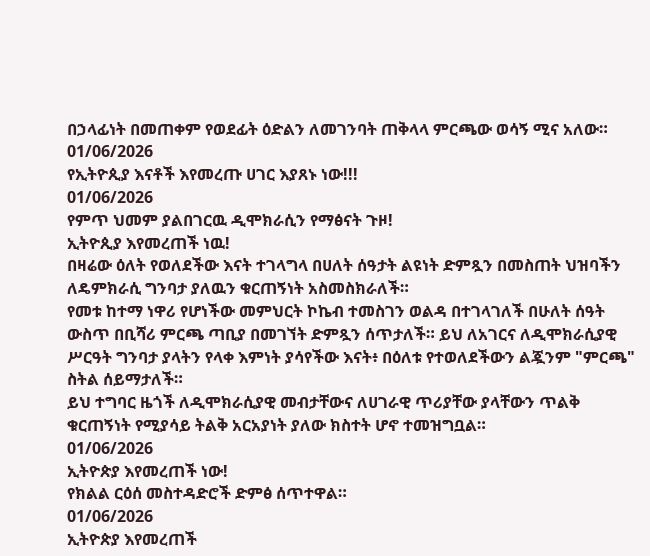በኃላፊነት በመጠቀም የወደፊት ዕድልን ለመገንባት ጠቅላላ ምርጫው ወሳኝ ሚና አለው።
01/06/2026
የኢትዮጲያ እናቶች እየመረጡ ሀገር እያጸኑ ነው!!!
01/06/2026
የምጥ ህመም ያልበገርዉ ዲሞክራሲን የማፅናት ጉዞ!
ኢትዮጲያ እየመረጠች ነዉ!
በዛሬው ዕለት የወለደችው እናት ተገላግላ በሀለት ሰዓታት ልዩነት ድምጿን በመስጠት ህዝባችን ለዴምክራሲ ግንባታ ያለዉን ቁርጠኝነት አስመስክራለች።
የመቱ ከተማ ነዋሪ የሆነችው መምህርት ኮኬብ ተመስገን ወልዳ በተገላገለች በሁለት ሰዓት ውስጥ በቢሻሪ ምርጫ ጣቢያ በመገኘት ድምጿን ሰጥታለች። ይህ ለአገርና ለዲሞክራሲያዊ ሥርዓት ግንባታ ያላትን የላቀ እምነት ያሳየችው እናት፥ በዕለቱ የተወለደችውን ልጇንም "ምርጫ" ስትል ሰይማታለች።
ይህ ተግባር ዜጎች ለዲሞክራሲያዊ መብታቸውና ለሀገራዊ ጥሪያቸው ያላቸውን ጥልቅ ቁርጠኝነት የሚያሳይ ትልቅ አርአያነት ያለው ክስተት ሆኖ ተመዝግቧል።
01/06/2026
ኢትዮጵያ እየመረጠች ነው!
የክልል ርዕሰ መስተዳድሮች ድምፅ ሰጥተዋል።
01/06/2026
ኢትዮጵያ እየመረጠች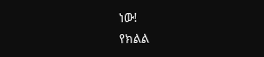ነው!
የክልል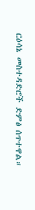ርዕሳኔ መስተዳድሮች ድምፅ ሰጥተዋል።